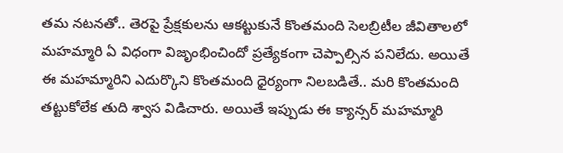తమ నటనతో.. తెరపై ప్రేక్షకులను ఆకట్టుకునే కొంతమంది సెలబ్రిటీల జీవితాలలో మహమ్మారి ఏ విధంగా విజృంభించిందో ప్రత్యేకంగా చెప్పాల్సిన పనిలేదు. అయితే ఈ మహమ్మారిని ఎదుర్కొని కొంతమంది ధైర్యంగా నిలబడితే.. మరి కొంతమంది తట్టుకోలేక తుది శ్వాస విడిచారు. అయితే ఇప్పుడు ఈ క్యాన్సర్ మహమ్మారి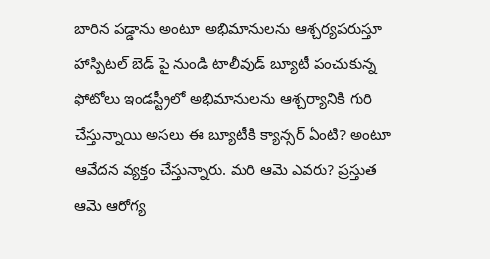బారిన పడ్డాను అంటూ అభిమానులను ఆశ్చర్యపరుస్తూ హాస్పిటల్ బెడ్ పై నుండి టాలీవుడ్ బ్యూటీ పంచుకున్న ఫోటోలు ఇండస్ట్రీలో అభిమానులను ఆశ్చర్యానికి గురి చేస్తున్నాయి అసలు ఈ బ్యూటీకి క్యాన్సర్ ఏంటి? అంటూ ఆవేదన వ్యక్తం చేస్తున్నారు. మరి ఆమె ఎవరు? ప్రస్తుత ఆమె ఆరోగ్య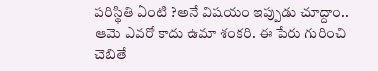పరిస్థితి ఏంటి ?అనే విషయం ఇప్పుడు చూద్దాం..
ఆమె ఎవరో కాదు ఉమా శంకరి. ఈ పేరు గురించి చెబితే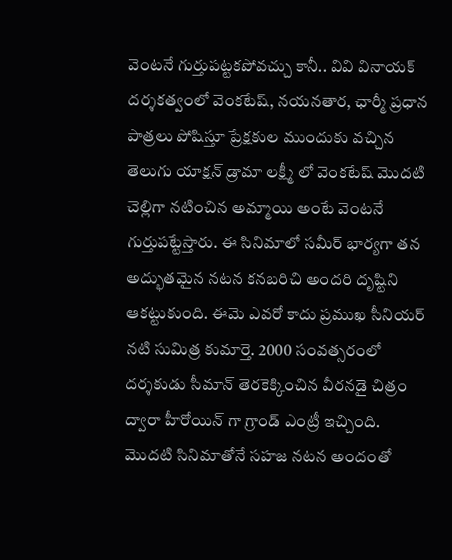వెంటనే గుర్తుపట్టకపోవచ్చు కానీ.. వివి వినాయక్ దర్శకత్వంలో వెంకటేష్, నయనతార, ఛార్మీ ప్రధాన పాత్రలు పోషిస్తూ ప్రేక్షకుల ముందుకు వచ్చిన తెలుగు యాక్షన్ డ్రామా లక్ష్మీ లో వెంకటేష్ మొదటి చెల్లిగా నటించిన అమ్మాయి అంటే వెంటనే గుర్తుపట్టేస్తారు. ఈ సినిమాలో సమీర్ భార్యగా తన అద్భుతమైన నటన కనబరిచి అందరి దృష్టిని ఆకట్టుకుంది. ఈమె ఎవరో కాదు ప్రముఖ సీనియర్ నటి సుమిత్ర కుమార్తె. 2000 సంవత్సరంలో దర్శకుడు సీమాన్ తెరకెక్కించిన వీరనడై చిత్రం ద్వారా హీరోయిన్ గా గ్రాండ్ ఎంట్రీ ఇచ్చింది. మొదటి సినిమాతోనే సహజ నటన అందంతో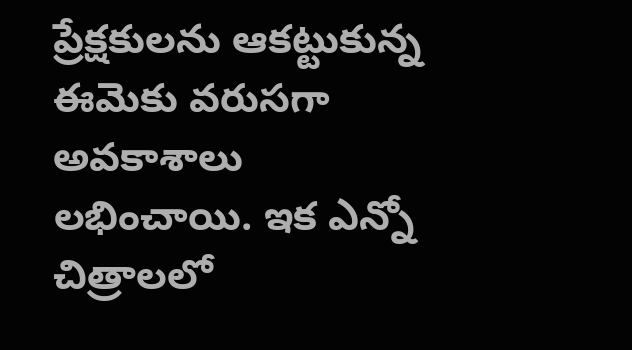ప్రేక్షకులను ఆకట్టుకున్న ఈమెకు వరుసగా అవకాశాలు లభించాయి. ఇక ఎన్నో చిత్రాలలో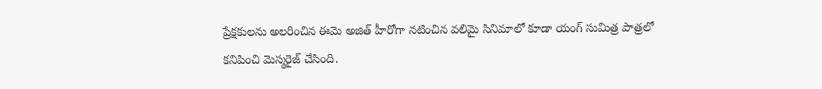ప్రేక్షకులను అలరించిన ఈమె అజిత్ హీరోగా నటించిన వలిమై సినిమాలో కూడా యంగ్ సుమిత్ర పాత్రలో కనిపించి మెస్మరైజ్ చేసింది.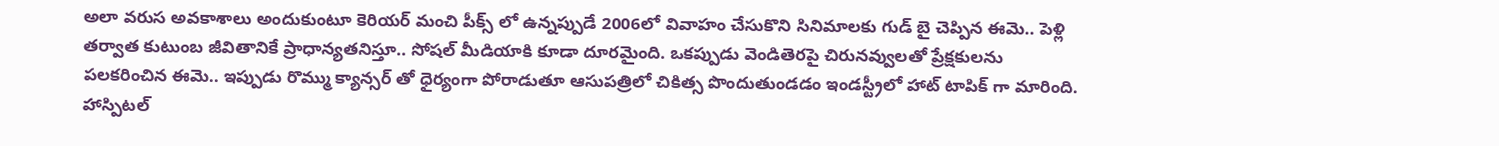అలా వరుస అవకాశాలు అందుకుంటూ కెరియర్ మంచి పీక్స్ లో ఉన్నప్పుడే 2006లో వివాహం చేసుకొని సినిమాలకు గుడ్ బై చెప్పిన ఈమె.. పెళ్లి తర్వాత కుటుంబ జీవితానికే ప్రాధాన్యతనిస్తూ.. సోషల్ మీడియాకి కూడా దూరమైంది. ఒకప్పుడు వెండితెరపై చిరునవ్వులతో ప్రేక్షకులను పలకరించిన ఈమె.. ఇప్పుడు రొమ్ము క్యాన్సర్ తో ధైర్యంగా పోరాడుతూ ఆసుపత్రిలో చికిత్స పొందుతుండడం ఇండస్ట్రీలో హాట్ టాపిక్ గా మారింది. హాస్పిటల్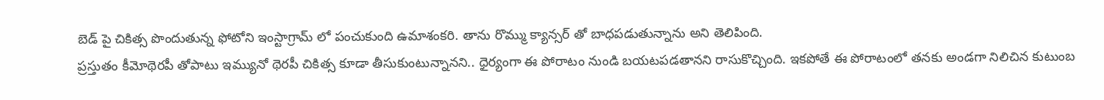బెడ్ పై చికిత్స పొందుతున్న ఫోటోని ఇంస్టాగ్రామ్ లో పంచుకుంది ఉమాశంకరి. తాను రొమ్ము క్యాన్సర్ తో బాధపడుతున్నాను అని తెలిపింది.
ప్రస్తుతం కీమోథెరపీ తోపాటు ఇమ్యునో థెరపీ చికిత్స కూడా తీసుకుంటున్నానని.. ధైర్యంగా ఈ పోరాటం నుండి బయటపడతానని రాసుకొచ్చింది. ఇకపోతే ఈ పోరాటంలో తనకు అండగా నిలిచిన కుటుంబ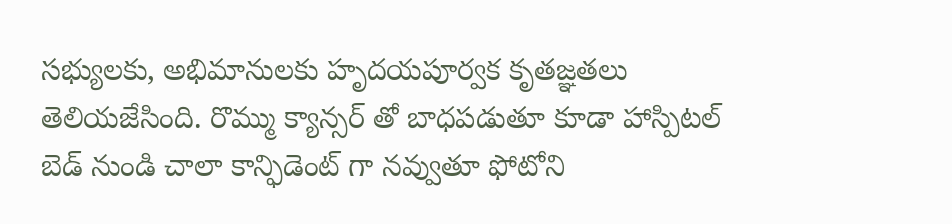సభ్యులకు, అభిమానులకు హృదయపూర్వక కృతజ్ఞతలు తెలియజేసింది. రొమ్ము క్యాన్సర్ తో బాధపడుతూ కూడా హాస్పిటల్ బెడ్ నుండి చాలా కాన్ఫిడెంట్ గా నవ్వుతూ ఫోటోని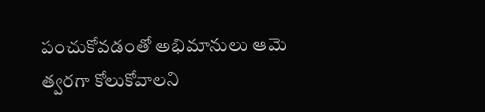పంచుకోవడంతో అభిమానులు ఆమె త్వరగా కోలుకోవాలని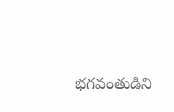భగవంతుడిని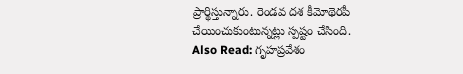ప్రార్థిస్తున్నారు. రెండవ దశ కీమోథెరపీ చేయించుకుంటున్నట్లు స్పష్టం చేసింది.
Also Read: గృహప్రవేశం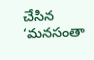చేసిన ‘మనసంతా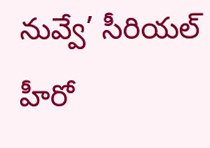నువ్వే’ సీరియల్ హీరో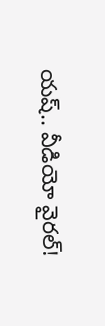యష్.. వీడియో వైరల్!